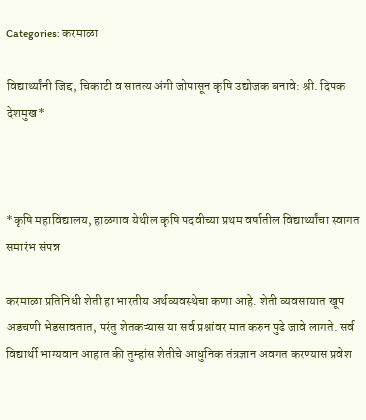Categories: करमाळा

विद्यार्थ्यांनी जिद्द, चिकाटी व सातत्य अंगी जोपासून कृषि उद्योजक बनावे: श्री. दिपक देशमुख*



*कृषि महाविद्यालय, हाळगाव येथील कृषि पदवीच्या प्रथम वर्षातील विद्यार्थ्यांचा स्वागत समारंभ संपन्न

करमाळा प्रतिनिधी शेती हा भारतीय अर्थव्यवस्थेचा कणा आहे. शेती व्यवसायात खूप अडचणी भेडसावतात, परंतु शेतकऱ्यास या सर्व प्रश्नांवर मात करुन पुढे जावे लागते. सर्व विद्यार्थी भाग्यवान आहात की तुम्हांस शेतीचे आधुनिक तंत्रज्ञान अवगत करण्यास प्रवेश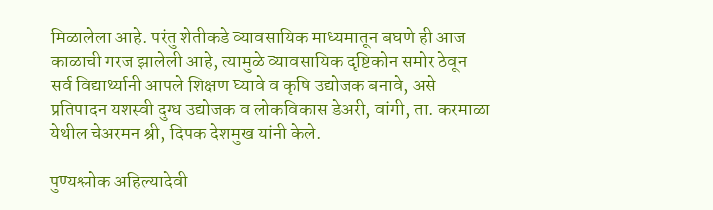मिळालेला आहे. परंतु शेतीकडे व्यावसायिक माध्यमातून बघणे ही आज काळाची गरज झालेली आहे, त्यामुळे व्यावसायिक दृष्टिकोन समोर ठेवून सर्व विद्यार्थ्यानी आपले शिक्षण घ्यावे व कृषि उद्योजक बनावे, असे प्रतिपादन यशस्वी दुग्ध उद्योजक व लोकविकास डेअरी, वांगी, ता. करमाळा येथील चेअरमन श्री, दिपक देशमुख यांनी केले.

पुण्यश्लोक अहिल्यादेवी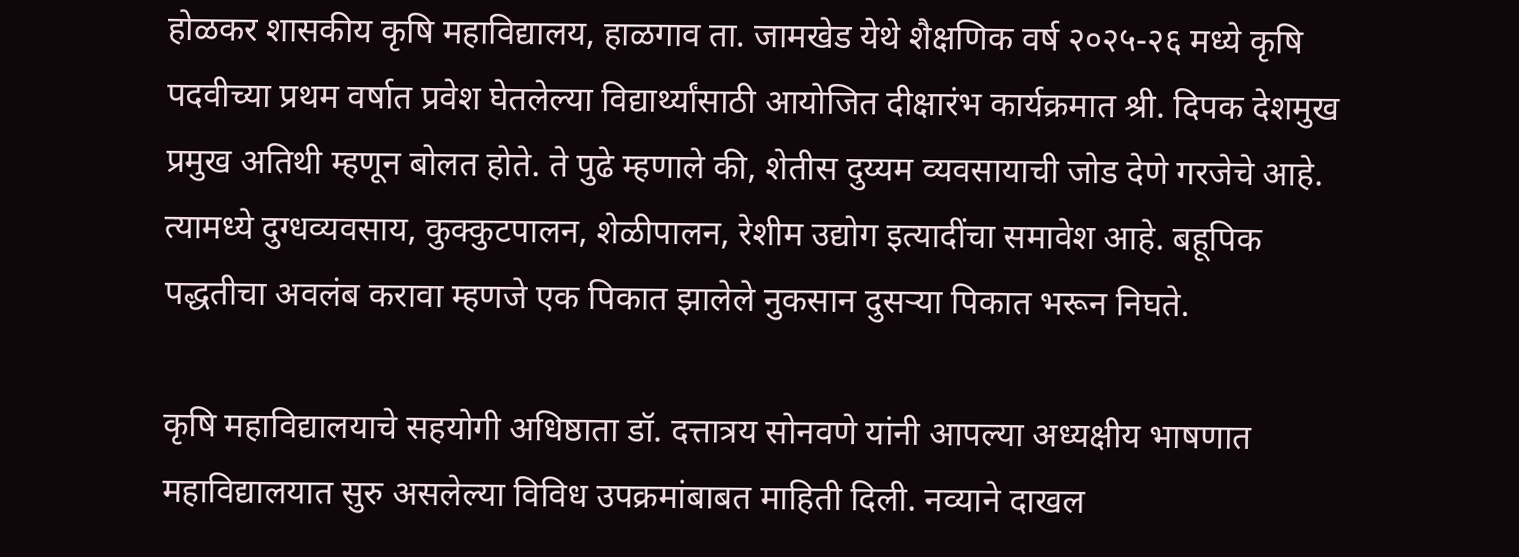होळकर शासकीय कृषि महाविद्यालय, हाळगाव ता. जामखेड येथे शैक्षणिक वर्ष २०२५-२६ मध्ये कृषि पदवीच्या प्रथम वर्षात प्रवेश घेतलेल्या विद्यार्थ्यांसाठी आयोजित दीक्षारंभ कार्यक्रमात श्री. दिपक देशमुख प्रमुख अतिथी म्हणून बोलत होते. ते पुढे म्हणाले की, शेतीस दुय्यम व्यवसायाची जोड देणे गरजेचे आहे. त्यामध्ये दुग्धव्यवसाय, कुक्कुटपालन, शेळीपालन, रेशीम उद्योग इत्यादींचा समावेश आहे. बहूपिक पद्धतीचा अवलंब करावा म्हणजे एक पिकात झालेले नुकसान दुसऱ्या पिकात भरून निघते.

कृषि महाविद्यालयाचे सहयोगी अधिष्ठाता डॉ. दत्तात्रय सोनवणे यांनी आपल्या अध्यक्षीय भाषणात महाविद्यालयात सुरु असलेल्या विविध उपक्रमांबाबत माहिती दिली. नव्याने दाखल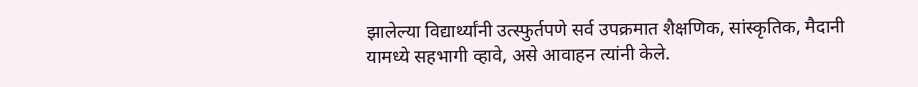झालेल्या विद्यार्थ्यांनी उत्स्फुर्तपणे सर्व उपक्रमात शैक्षणिक, सांस्कृतिक, मैदानी यामध्ये सहभागी व्हावे, असे आवाहन त्यांनी केले.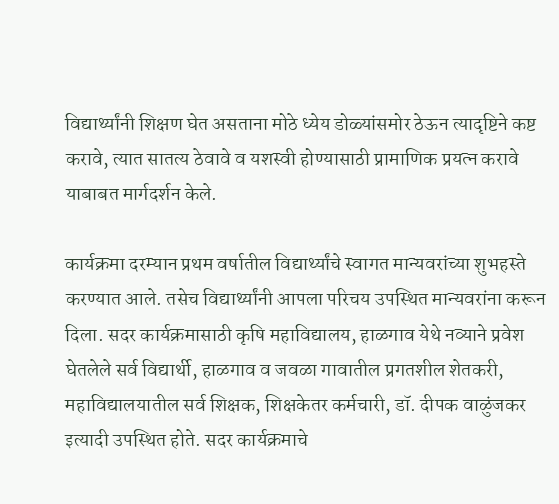विद्यार्थ्यांनी शिक्षण घेत असताना मोठे ध्येय डोळ्यांसमोर ठेऊन त्यादृष्टिने कष्ट करावे, त्यात सातत्य ठेवावे व यशस्वी होण्यासाठी प्रामाणिक प्रयत्न करावे याबाबत मार्गदर्शन केले.

कार्यक्रमा दरम्यान प्रथम वर्षातील विद्यार्थ्यांचे स्वागत मान्यवरांच्या शुभहस्ते करण्यात आले. तसेच विद्यार्थ्यांनी आपला परिचय उपस्थित मान्यवरांना करून दिला. सदर कार्यक्रमासाठी कृषि महाविद्यालय, हाळगाव येथे नव्याने प्रवेश घेतलेले सर्व विद्यार्थी, हाळगाव व जवळा गावातील प्रगतशील शेतकरी, महाविद्यालयातील सर्व शिक्षक, शिक्षकेतर कर्मचारी, डॉ. दीपक वाळुंजकर इत्यादी उपस्थित होते. सदर कार्यक्रमाचे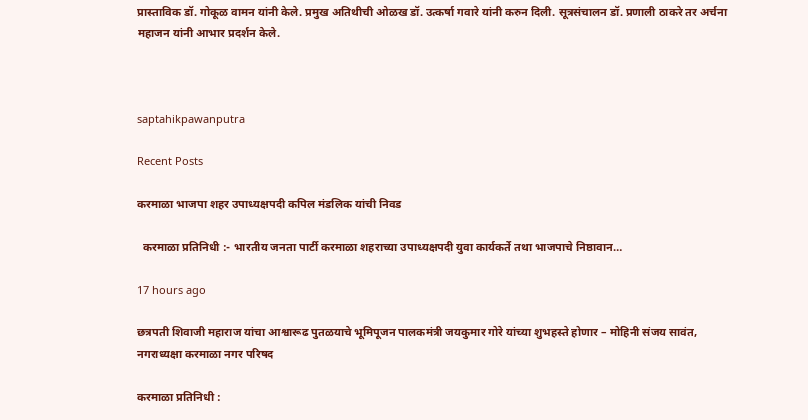प्रास्ताविक डॉ. गोकूळ वामन यांनी केले. प्रमुख अतिथीची ओळख डॉ. उत्कर्षा गवारे यांनी करुन दिली. सूत्रसंचालन डॉ. प्रणाली ठाकरे तर अर्चना महाजन यांनी आभार प्रदर्शन केले.



saptahikpawanputra

Recent Posts

करमाळा भाजपा शहर उपाध्यक्षपदी कपिल मंडलिक यांची निवड

  करमाळा प्रतिनिधी :- भारतीय जनता पार्टी करमाळा शहराच्या उपाध्यक्षपदी युवा कार्यकर्ते तथा भाजपाचे निष्ठावान…

17 hours ago

छत्रपती शिवाजी महाराज यांचा आश्वारूढ पुतळयाचे भूमिपूजन पालकमंत्री जयकुमार गोरे यांच्या शुभहस्ते होणार – मोहिनी संजय सावंत, नगराध्यक्षा करमाळा नगर परिषद

करमाळा प्रतिनिधी :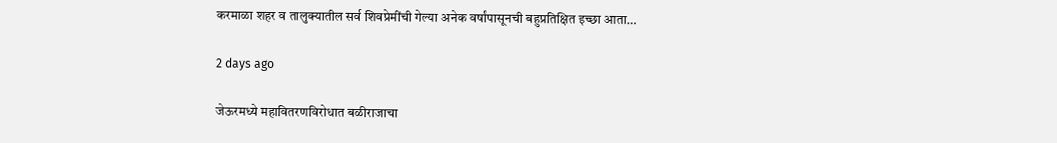करमाळा शहर व तालुक्यातील सर्व शिवप्रेमींची गेल्या अनेक वर्षांपासूनची बहुप्रतिक्षित इच्छा आता…

2 days ago

जेऊरमध्ये महावितरणविरोधात बळीराजाचा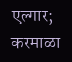एल्गार; करमाळा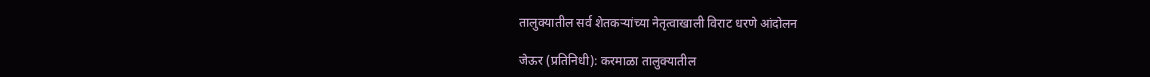तालुक्यातील सर्व शेतकऱ्यांच्या नेतृत्वाखाली विराट धरणे आंदोलन

जेऊर (प्रतिनिधी): करमाळा तालुक्यातील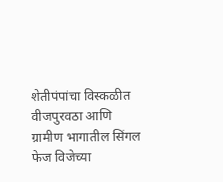शेतीपंपांचा विस्कळीत वीजपुरवठा आणि ग्रामीण भागातील सिंगल फेज विजेच्या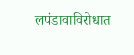लपंडावाविरोधात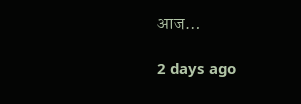आज…

2 days ago